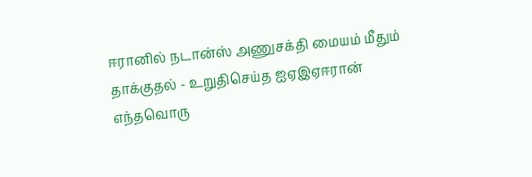ஈரானில் நடான்ஸ் அணுசக்தி மையம் மீதும் தாக்குதல் - உறுதிசெய்த ஐஏஇஏஈரான் எந்தவொரு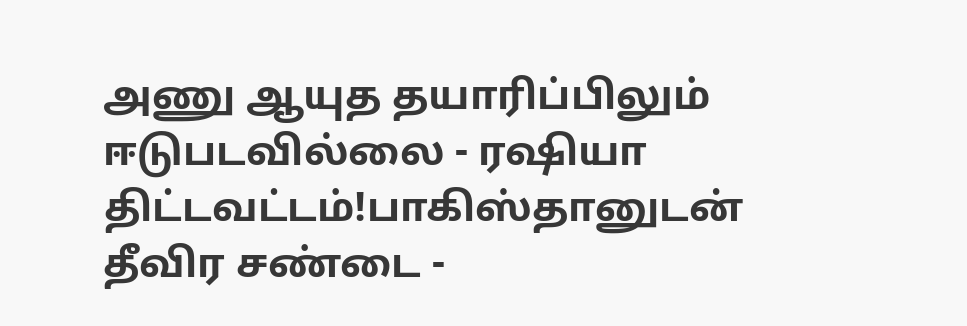அணு ஆயுத தயாரிப்பிலும் ஈடுபடவில்லை - ரஷியா திட்டவட்டம்!பாகிஸ்தானுடன் தீவிர சண்டை -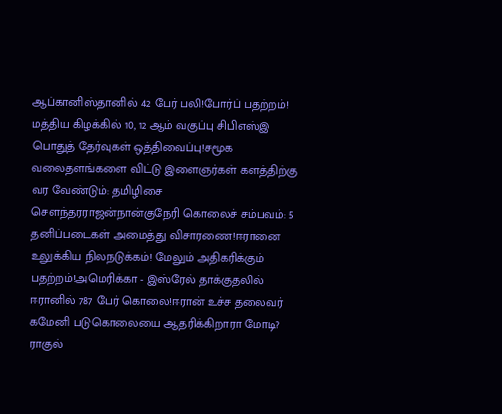ஆப்கானிஸ்தானில் 42 பேர் பலி!போர்ப் பதற்றம்! மத்திய கிழக்கில் 10, 12 ஆம் வகுப்பு சிபிஎஸ்இ பொதுத் தேர்வுகள் ஒத்திவைப்பு!சமூக வலைதளங்களை விட்டு இளைஞர்கள் களத்திற்கு வர வேண்டும்: தமிழிசை செளந்தரராஜன்நான்குநேரி கொலைச் சம்பவம்: 5 தனிப்படைகள் அமைத்து விசாரணை!ஈரானை உலுக்கிய நிலநடுக்கம்! மேலும் அதிகரிக்கும் பதற்றம்!அமெரிக்கா - இஸ்ரேல் தாக்குதலில் ஈரானில் 787 பேர் கொலை!ஈரான் உச்ச தலைவர் கமேனி படுகொலையை ஆதரிக்கிறாரா மோடி? ராகுல்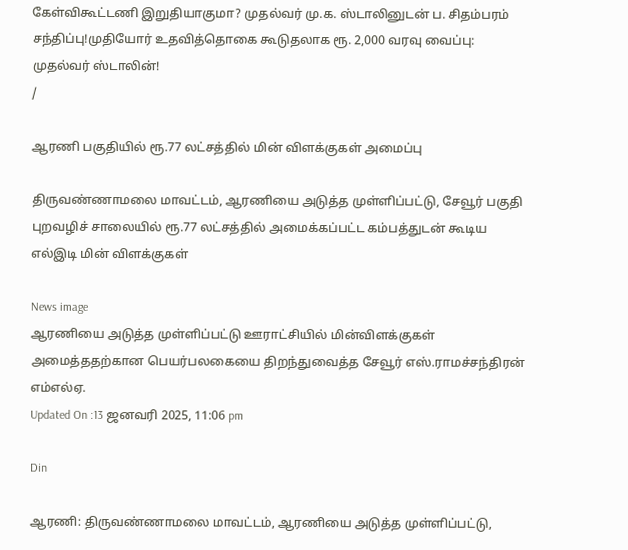கேள்விகூட்டணி இறுதியாகுமா? முதல்வர் மு.க. ஸ்டாலினுடன் ப. சிதம்பரம் சந்திப்பு!முதியோர் உதவித்தொகை கூடுதலாக ரூ. 2,000 வரவு வைப்பு: முதல்வர் ஸ்டாலின்!
/

ஆரணி பகுதியில் ரூ.77 லட்சத்தில் மின் விளக்குகள் அமைப்பு

திருவண்ணாமலை மாவட்டம், ஆரணியை அடுத்த முள்ளிப்பட்டு, சேவூர் பகுதி புறவழிச் சாலையில் ரூ.77 லட்சத்தில் அமைக்கப்பட்ட கம்பத்துடன் கூடிய எல்இடி மின் விளக்குகள்

News image
ஆரணியை அடுத்த முள்ளிப்பட்டு ஊராட்சியில் மின்விளக்குகள் அமைத்ததற்கான பெயர்பலகையை திறந்துவைத்த சேவூர் எஸ்.ராமச்சந்திரன் எம்எல்ஏ.
Updated On :13 ஜனவரி 2025, 11:06 pm

Din

ஆரணி: திருவண்ணாமலை மாவட்டம், ஆரணியை அடுத்த முள்ளிப்பட்டு,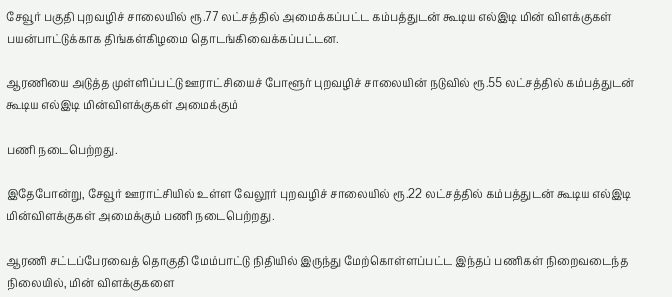சேவூர் பகுதி புறவழிச் சாலையில் ரூ.77 லட்சத்தில் அமைக்கப்பட்ட கம்பத்துடன் கூடிய எல்இடி மின் விளக்குகள் பயன்பாட்டுக்காக திங்கள்கிழமை தொடங்கிவைக்கப்பட்டன.

ஆரணியை அடுத்த முள்ளிப்பட்டு ஊராட்சியைச் போளூர் புறவழிச் சாலையின் நடுவில் ரூ.55 லட்சத்தில் கம்பத்துடன் கூடிய எல்இடி மின்விளக்குகள் அமைக்கும்

பணி நடைபெற்றது.

இதேபோன்று, சேவூர் ஊராட்சியில் உள்ள வேலூர் புறவழிச் சாலையில் ரூ.22 லட்சத்தில் கம்பத்துடன் கூடிய எல்இடி மின்விளக்குகள் அமைக்கும் பணி நடைபெற்றது.

ஆரணி சட்டப்பேரவைத் தொகுதி மேம்பாட்டு நிதியில் இருந்து மேற்கொள்ளப்பட்ட இந்தப் பணிகள் நிறைவடைந்த நிலையில், மின் விளக்குகளை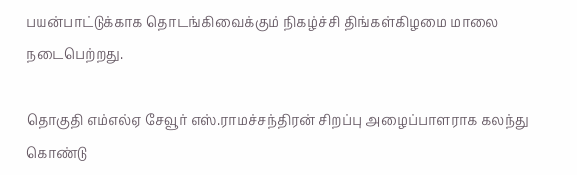பயன்பாட்டுக்காக தொடங்கிவைக்கும் நிகழ்ச்சி திங்கள்கிழமை மாலை நடைபெற்றது.

தொகுதி எம்எல்ஏ சேவூர் எஸ்.ராமச்சந்திரன் சிறப்பு அழைப்பாளராக கலந்து கொண்டு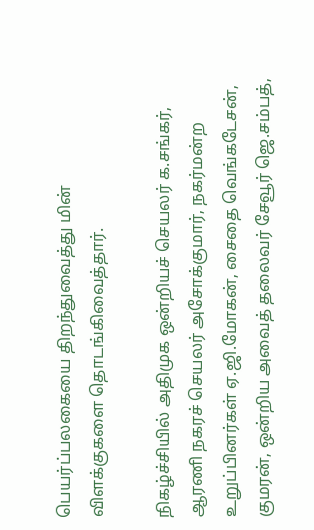பெயர்ப்பலகையை திறந்துவைத்து மின் விளக்குகளை தொடங்கிவைத்தார்.

நிகழ்ச்சியில் அதிமுக ஒன்றியச் செயலர் க.சங்கர், ஆரணி நகரச் செயலர் அசோக்குமார், நகர்மன்ற உறுப்பினர்கள் ஏ.ஜி.மோகன், சைதை வெங்கடேசன், குமரன், ஒன்றிய அவைத் தலைவர் சேவூர் ஜெ.சம்பத்,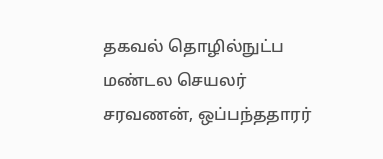தகவல் தொழில்நுட்ப மண்டல செயலர் சரவணன், ஒப்பந்ததாரர்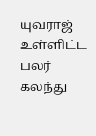யுவராஜ் உள்ளிட்ட பலர் கலந்து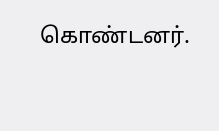கொண்டனர்.